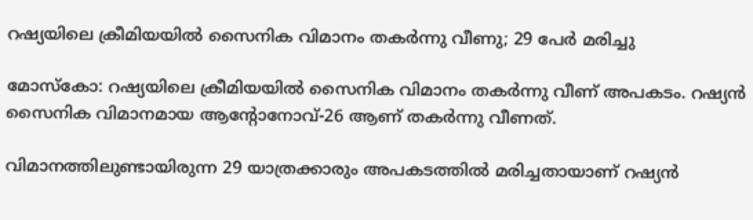റഷ്യയിലെ ക്രീമിയയില്‍ സൈനിക വിമാനം തകര്‍ന്നു വീണു; 29 പേര്‍ മരിച്ചു

മോസ്‌കോ: റഷ്യയിലെ ക്രീമിയയില്‍ സൈനിക വിമാനം തകര്‍ന്നു വീണ് അപകടം. റഷ്യന്‍ സൈനിക വിമാനമായ ആന്റോനോവ്-26 ആണ് തകര്‍ന്നു വീണത്.

വിമാനത്തിലുണ്ടായിരുന്ന 29 യാത്രക്കാരും അപകടത്തില്‍ മരിച്ചതായാണ് റഷ്യന്‍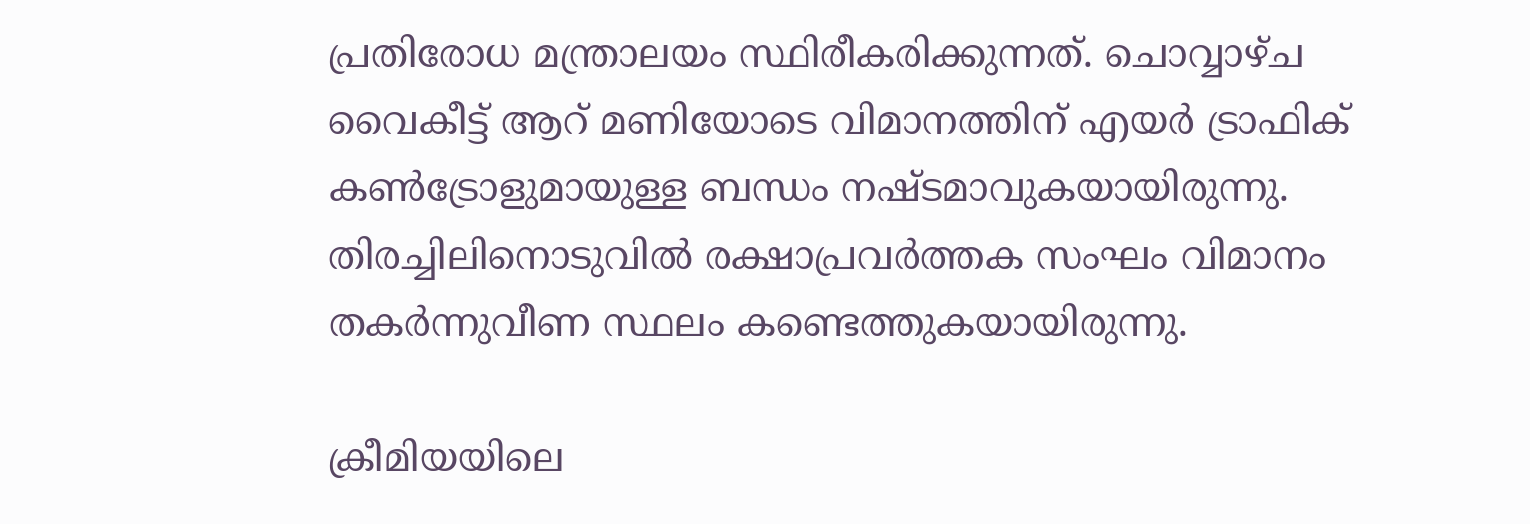പ്രതിരോധ മന്ത്രാലയം സ്ഥിരീകരിക്കുന്നത്. ചൊവ്വാഴ്ച വൈകീട്ട് ആറ് മണിയോടെ വിമാനത്തിന് എയര്‍ ട്രാഫിക് കണ്‍ട്രോളുമായുള്ള ബന്ധം നഷ്ടമാവുകയായിരുന്നു. തിരച്ചിലിനൊടുവില്‍ രക്ഷാപ്രവര്‍ത്തക സംഘം വിമാനം തകര്‍ന്നുവീണ സ്ഥലം കണ്ടെത്തുകയായിരുന്നു.

ക്രീമിയയിലെ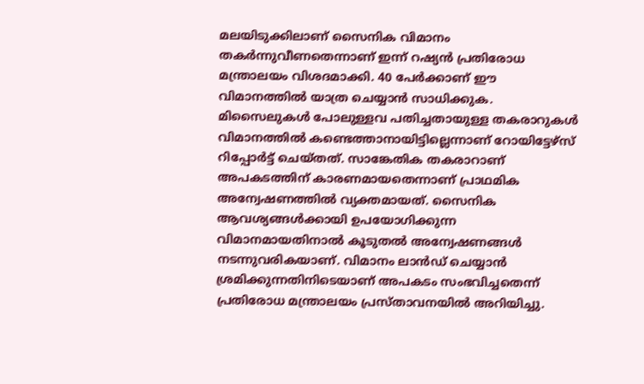മലയിടുക്കിലാണ് സൈനിക വിമാനം തകര്‍ന്നുവീണതെന്നാണ് ഇന്ന് റഷ്യന്‍ പ്രതിരോധ മന്ത്രാലയം വിശദമാക്കി. 40 പേര്‍ക്കാണ് ഈ വിമാനത്തില്‍ യാത്ര ചെയ്യാന്‍ സാധിക്കുക. മിസൈലുകള്‍ പോലുള്ളവ പതിച്ചതായുള്ള തകരാറുകള്‍ വിമാനത്തില്‍ കണ്ടെത്താനായിട്ടില്ലെന്നാണ് റോയിട്ടേഴ്‌സ് റിപ്പോര്‍ട്ട് ചെയ്തത്. സാങ്കേതിക തകരാറാണ് അപകടത്തിന് കാരണമായതെന്നാണ് പ്രാഥമിക അന്വേഷണത്തില്‍ വ്യക്തമായത്. സൈനിക ആവശ്യങ്ങള്‍ക്കായി ഉപയോഗിക്കുന്ന വിമാനമായതിനാല്‍ കൂടുതല്‍ അന്വേഷണങ്ങള്‍ നടന്നുവരികയാണ്. വിമാനം ലാന്‍ഡ് ചെയ്യാന്‍ ശ്രമിക്കുന്നതിനിടെയാണ് അപകടം സംഭവിച്ചതെന്ന് പ്രതിരോധ മന്ത്രാലയം പ്രസ്താവനയില്‍ അറിയിച്ചു.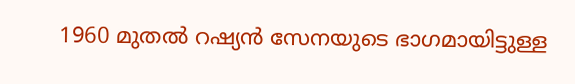1960 മുതല്‍ റഷ്യന്‍ സേനയുടെ ഭാഗമായിട്ടുള്ള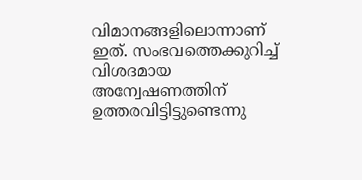വിമാനങ്ങളിലൊന്നാണ് ഇത്. സംഭവത്തെക്കുറിച്ച്‌ വിശദമായ അന്വേഷണത്തിന് ഉത്തരവിട്ടിട്ടുണ്ടെന്നു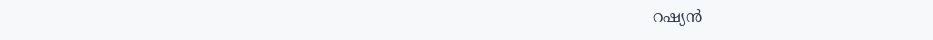റഷ്യന്‍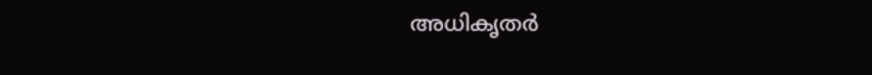അധികൃതര്‍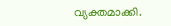വ്യക്തമാക്കി.